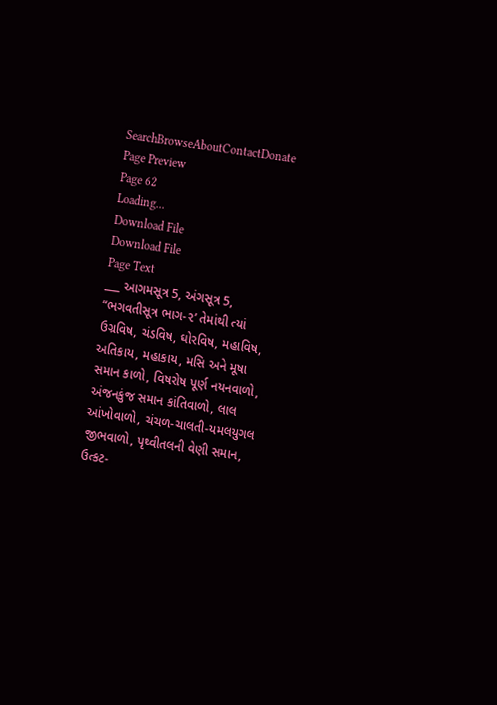SearchBrowseAboutContactDonate
Page Preview
Page 62
Loading...
Download File
Download File
Page Text
___ આગમસૂત્ર 5, અંગસૂત્ર 5, “ભગવતીસૂત્ર ભાગ-૨’ તેમાંથી ત્યાં ઉગ્રવિષ, ચંડવિષ, ઘોરવિષ, મહાવિષ, અતિકાય, મહાકાય, મસિ અને મૂષા સમાન કાળો, વિષરોષ પૂર્ણ નયનવાળો, અંજનકુંજ સમાન કાંતિવાળો, લાલ આંખોવાળો, ચંચળ-ચાલતી-યમલયુગલ જીભવાળો, પૃથ્વીતલની વેણી સમાન, ઉત્કટ-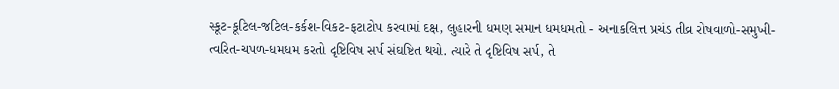સ્કૂટ-કૂટિલ-જટિલ-કર્કશ-વિકટ-ફટાટોપ કરવામાં દક્ષ, લુહારની ધમણ સમાન ધમધમતો - અનાકલિત્ત પ્રચંડ તીવ્ર રોષવાળો-સમુખી-ત્વરિત-ચપળ-ધમધમ કરતો દૃષ્ટિવિષ સર્પ સંઘષ્ટિત થયો. ત્યારે તે દૃષ્ટિવિષ સર્પ, તે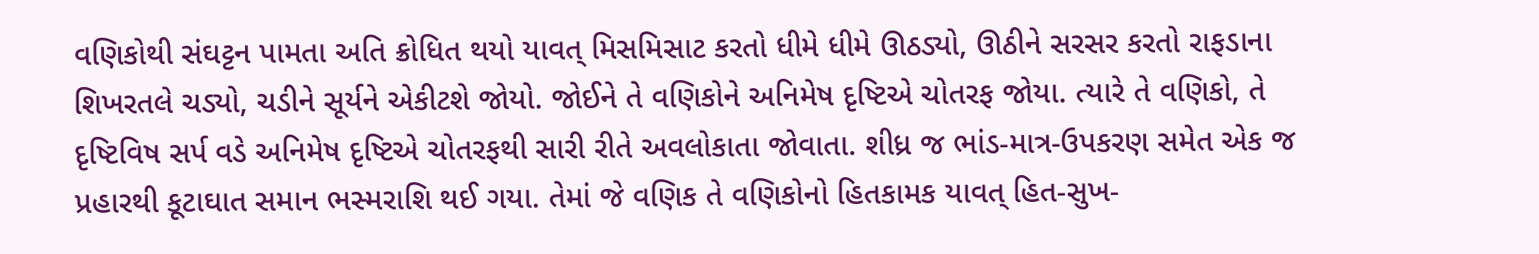વણિકોથી સંઘટ્ટન પામતા અતિ ક્રોધિત થયો યાવત્ મિસમિસાટ કરતો ધીમે ધીમે ઊઠડ્યો, ઊઠીને સરસર કરતો રાફડાના શિખરતલે ચડ્યો, ચડીને સૂર્યને એકીટશે જોયો. જોઈને તે વણિકોને અનિમેષ દૃષ્ટિએ ચોતરફ જોયા. ત્યારે તે વણિકો, તે દૃષ્ટિવિષ સર્પ વડે અનિમેષ દૃષ્ટિએ ચોતરફથી સારી રીતે અવલોકાતા જોવાતા. શીધ્ર જ ભાંડ-માત્ર-ઉપકરણ સમેત એક જ પ્રહારથી કૂટાઘાત સમાન ભસ્મરાશિ થઈ ગયા. તેમાં જે વણિક તે વણિકોનો હિતકામક યાવત્ હિત-સુખ-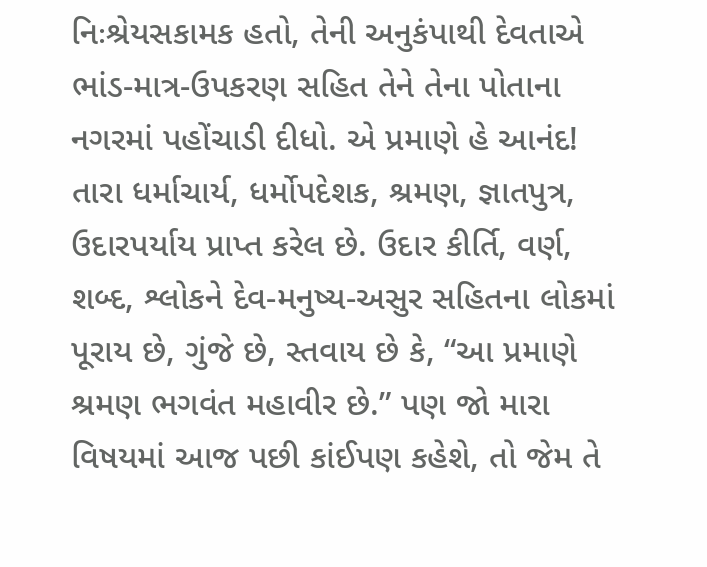નિઃશ્રેયસકામક હતો, તેની અનુકંપાથી દેવતાએ ભાંડ-માત્ર-ઉપકરણ સહિત તેને તેના પોતાના નગરમાં પહોંચાડી દીધો. એ પ્રમાણે હે આનંદ! તારા ધર્માચાર્ય, ધર્મોપદેશક, શ્રમણ, જ્ઞાતપુત્ર, ઉદારપર્યાય પ્રાપ્ત કરેલ છે. ઉદાર કીર્તિ, વર્ણ, શબ્દ, શ્લોકને દેવ-મનુષ્ય-અસુર સહિતના લોકમાં પૂરાય છે, ગુંજે છે, સ્તવાય છે કે, “આ પ્રમાણે શ્રમણ ભગવંત મહાવીર છે.” પણ જો મારા વિષયમાં આજ પછી કાંઈપણ કહેશે, તો જેમ તે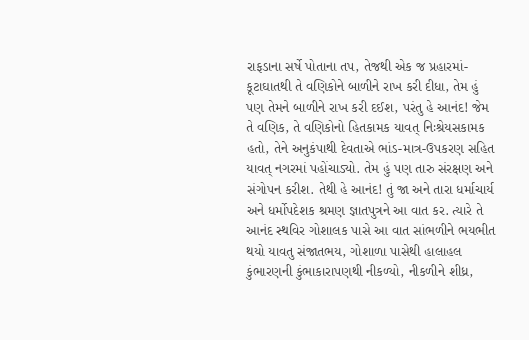રાફડાના સર્ષે પોતાના તપ, તેજથી એક જ પ્રહારમાં-કૂટાઘાતથી તે વણિકોને બાળીને રાખ કરી દીધા, તેમ હું પણ તેમને બાળીને રાખ કરી દઈશ, પરંતુ હે આનંદ! જેમ તે વણિક, તે વણિકોનો હિતકામક યાવત્ નિઃશ્રેયસકામક હતો, તેને અનુકંપાથી દેવતાએ ભાંડ-માત્ર-ઉપકરણ સહિત યાવત્ નગરમાં પહોંચાડ્યો. તેમ હું પણ તારુ સંરક્ષણ અને સંગોપન કરીશ. તેથી હે આનંદ! તું જા અને તારા ધર્માચાર્ય અને ધર્મોપદેશક શ્રમણ જ્ઞાતપુત્રને આ વાત કર. ત્યારે તે આનંદ સ્થવિર ગોશાલક પાસે આ વાત સાંભળીને ભયભીત થયો યાવતુ સંજાતભય, ગોશાળા પાસેથી હાલાહલ કુંભારણની કુંભાકારાપણથી નીકળ્યો, નીકળીને શીધ્ર,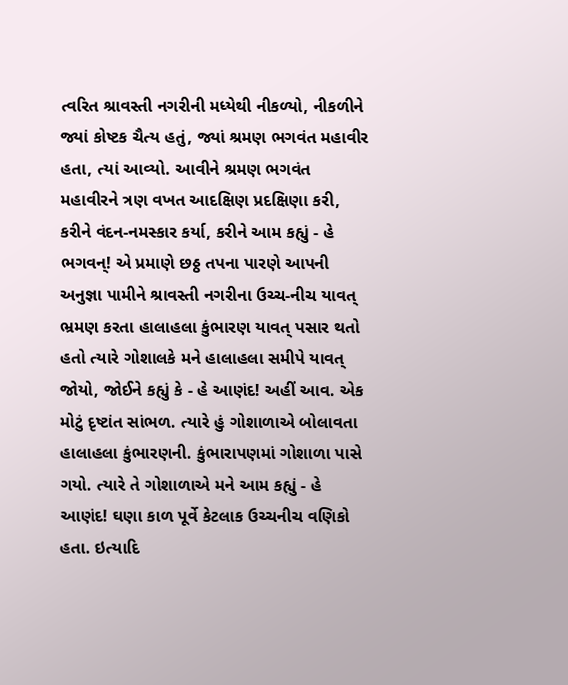ત્વરિત શ્રાવસ્તી નગરીની મધ્યેથી નીકળ્યો, નીકળીને જ્યાં કોષ્ટક ચૈત્ય હતું, જ્યાં શ્રમણ ભગવંત મહાવીર હતા, ત્યાં આવ્યો. આવીને શ્રમણ ભગવંત મહાવીરને ત્રણ વખત આદક્ષિણ પ્રદક્ષિણા કરી, કરીને વંદન-નમસ્કાર કર્યા, કરીને આમ કહ્યું - હે ભગવન્! એ પ્રમાણે છઠ્ઠ તપના પારણે આપની અનુજ્ઞા પામીને શ્રાવસ્તી નગરીના ઉચ્ચ-નીચ યાવત્ ભ્રમણ કરતા હાલાહલા કુંભારણ યાવત્ પસાર થતો હતો ત્યારે ગોશાલકે મને હાલાહલા સમીપે યાવત્ જોયો, જોઈને કહ્યું કે - હે આણંદ! અહીં આવ. એક મોટું દૃષ્ટાંત સાંભળ. ત્યારે હું ગોશાળાએ બોલાવતા હાલાહલા કુંભારણની. કુંભારાપણમાં ગોશાળા પાસે ગયો. ત્યારે તે ગોશાળાએ મને આમ કહ્યું - હે આણંદ! ઘણા કાળ પૂર્વે કેટલાક ઉચ્ચનીચ વણિકો હતા. ઇત્યાદિ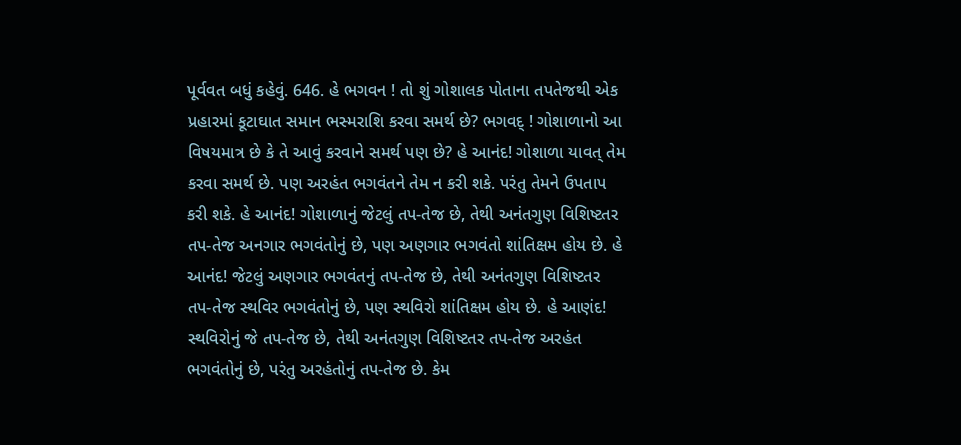પૂર્વવત બધું કહેવું. 646. હે ભગવન ! તો શું ગોશાલક પોતાના તપતેજથી એક પ્રહારમાં કૂટાઘાત સમાન ભસ્મરાશિ કરવા સમર્થ છે? ભગવદ્ ! ગોશાળાનો આ વિષયમાત્ર છે કે તે આવું કરવાને સમર્થ પણ છે? હે આનંદ! ગોશાળા યાવત્ તેમ કરવા સમર્થ છે. પણ અરહંત ભગવંતને તેમ ન કરી શકે. પરંતુ તેમને ઉપતાપ કરી શકે. હે આનંદ! ગોશાળાનું જેટલું તપ-તેજ છે, તેથી અનંતગુણ વિશિષ્ટતર તપ-તેજ અનગાર ભગવંતોનું છે, પણ અણગાર ભગવંતો શાંતિક્ષમ હોય છે. હે આનંદ! જેટલું અણગાર ભગવંતનું તપ-તેજ છે, તેથી અનંતગુણ વિશિષ્ટતર તપ-તેજ સ્થવિર ભગવંતોનું છે, પણ સ્થવિરો શાંતિક્ષમ હોય છે. હે આણંદ! સ્થવિરોનું જે તપ-તેજ છે, તેથી અનંતગુણ વિશિષ્ટતર તપ-તેજ અરહંત ભગવંતોનું છે, પરંતુ અરહંતોનું તપ-તેજ છે. કેમ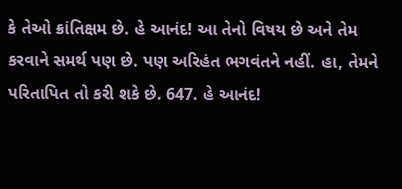કે તેઓ ક્રાંતિક્ષમ છે. હે આનંદ! આ તેનો વિષય છે અને તેમ કરવાને સમર્થ પણ છે. પણ અરિહંત ભગવંતને નહીં. હા, તેમને પરિતાપિત તો કરી શકે છે. 647. હે આનંદ!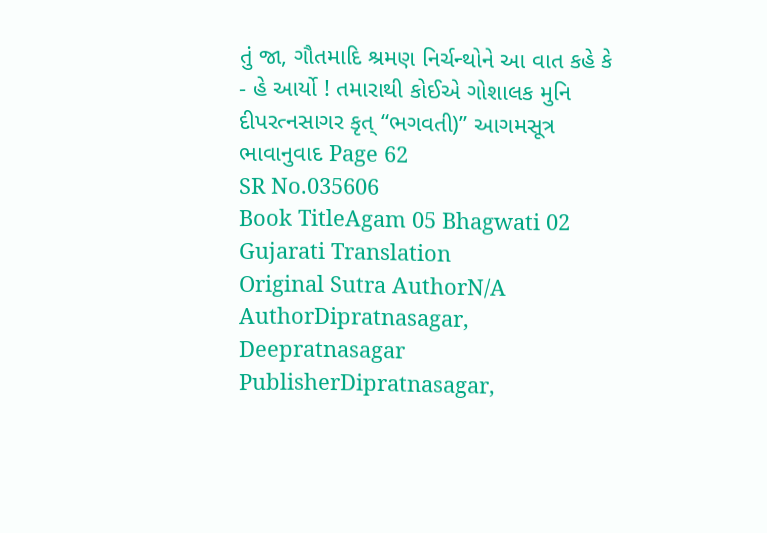તું જા, ગૌતમાદિ શ્રમણ નિર્ચન્થોને આ વાત કહે કે - હે આર્યો ! તમારાથી કોઈએ ગોશાલક મુનિ દીપરત્નસાગર કૃત્ “ભગવતી)” આગમસૂત્ર ભાવાનુવાદ Page 62
SR No.035606
Book TitleAgam 05 Bhagwati 02 Gujarati Translation
Original Sutra AuthorN/A
AuthorDipratnasagar, Deepratnasagar
PublisherDipratnasagar,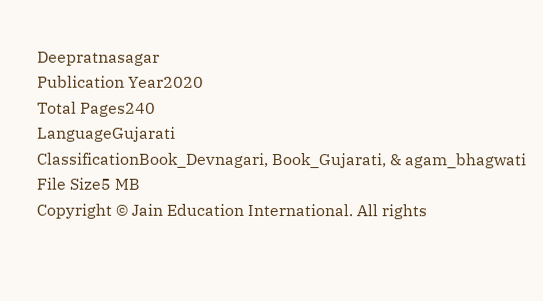Deepratnasagar
Publication Year2020
Total Pages240
LanguageGujarati
ClassificationBook_Devnagari, Book_Gujarati, & agam_bhagwati
File Size5 MB
Copyright © Jain Education International. All rights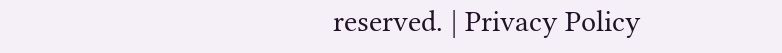reserved. | Privacy Policy